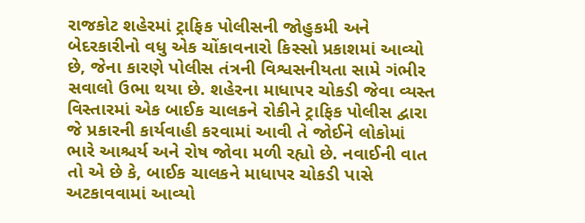રાજકોટ શહેરમાં ટ્રાફિક પોલીસની જોહુકમી અને બેદરકારીનો વધુ એક ચોંકાવનારો કિસ્સો પ્રકાશમાં આવ્યો છે, જેના કારણે પોલીસ તંત્રની વિશ્વસનીયતા સામે ગંભીર સવાલો ઉભા થયા છે. શહેરના માધાપર ચોકડી જેવા વ્યસ્ત વિસ્તારમાં એક બાઈક ચાલકને રોકીને ટ્રાફિક પોલીસ દ્વારા જે પ્રકારની કાર્યવાહી કરવામાં આવી તે જોઈને લોકોમાં ભારે આશ્ચર્ય અને રોષ જોવા મળી રહ્યો છે. નવાઈની વાત તો એ છે કે, બાઈક ચાલકને માધાપર ચોકડી પાસે અટકાવવામાં આવ્યો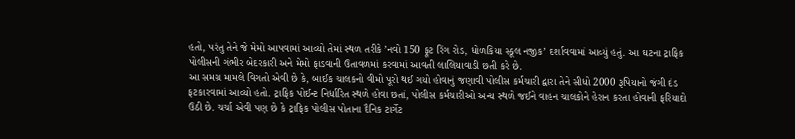હતો, પરંતુ તેને જે મેમો આપવામાં આવ્યો તેમાં સ્થળ તરીકે ’નવો 150 ફૂટ રિંગ રોડ, ધોળકિયા સ્કૂલ નજીક’ દર્શાવવામાં આવ્યું હતું. આ ઘટના ટ્રાફિક પોલીસની ગંભીર બેદરકારી અને મેમો ફાડવાની ઉતાવળમાં કરવામાં આવતી લાલિયાવાડી છતી કરે છે.
આ સમગ્ર મામલે વિગતો એવી છે કે, બાઈક ચાલકનો વીમો પૂરો થઈ ગયો હોવાનું જણાવી પોલીસ કર્મચારી દ્વારા તેને સીધો 2000 રૂપિયાનો જંગી દંડ ફટકારવામાં આવ્યો હતો. ટ્રાફિક પોઈન્ટ નિર્ધારિત સ્થળે હોવા છતાં, પોલીસ કર્મચારીઓ અન્ય સ્થળે જઈને વાહન ચાલકોને હેરાન કરતા હોવાની ફરિયાદો ઉઠી છે. ચર્ચા એવી પણ છે કે ટ્રાફિક પોલીસ પોતાના દૈનિક ટાર્ગેટ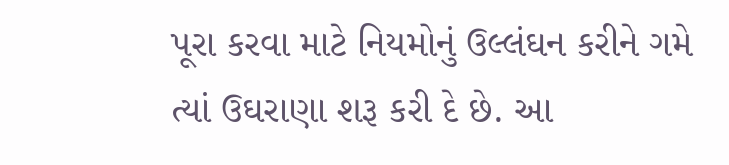પૂરા કરવા માટે નિયમોનું ઉલ્લંઘન કરીને ગમે ત્યાં ઉઘરાણા શરૂ કરી દે છે. આ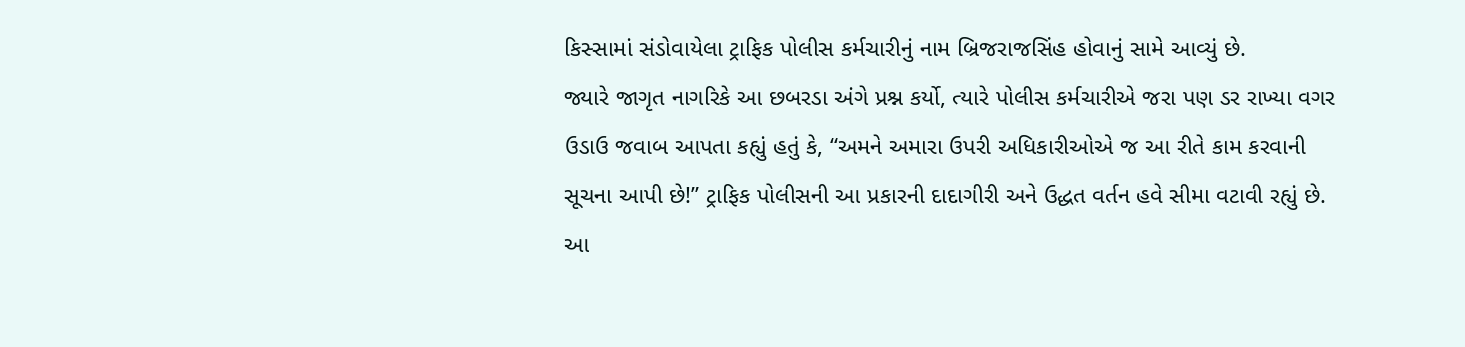કિસ્સામાં સંડોવાયેલા ટ્રાફિક પોલીસ કર્મચારીનું નામ બ્રિજરાજસિંહ હોવાનું સામે આવ્યું છે.
જ્યારે જાગૃત નાગરિકે આ છબરડા અંગે પ્રશ્ન કર્યો, ત્યારે પોલીસ કર્મચારીએ જરા પણ ડર રાખ્યા વગર ઉડાઉ જવાબ આપતા કહ્યું હતું કે, “અમને અમારા ઉપરી અધિકારીઓએ જ આ રીતે કામ કરવાની સૂચના આપી છે!” ટ્રાફિક પોલીસની આ પ્રકારની દાદાગીરી અને ઉદ્ધત વર્તન હવે સીમા વટાવી રહ્યું છે. આ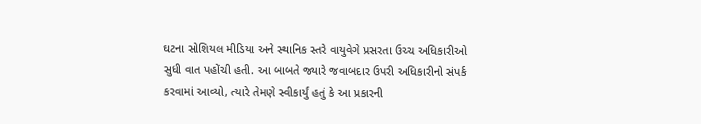ઘટના સોશિયલ મીડિયા અને સ્થાનિક સ્તરે વાયુવેગે પ્રસરતા ઉચ્ચ અધિકારીઓ સુધી વાત પહોંચી હતી. આ બાબતે જ્યારે જવાબદાર ઉપરી અધિકારીનો સંપર્ક કરવામાં આવ્યો, ત્યારે તેમણે સ્વીકાર્યું હતું કે આ પ્રકારની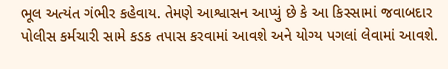ભૂલ અત્યંત ગંભીર કહેવાય. તેમણે આશ્વાસન આપ્યું છે કે આ કિસ્સામાં જવાબદાર પોલીસ કર્મચારી સામે કડક તપાસ કરવામાં આવશે અને યોગ્ય પગલાં લેવામાં આવશે.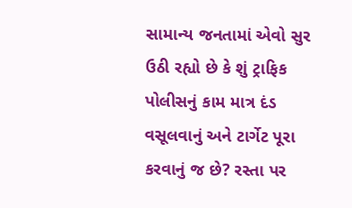સામાન્ય જનતામાં એવો સુર ઉઠી રહ્યો છે કે શું ટ્રાફિક પોલીસનું કામ માત્ર દંડ વસૂલવાનું અને ટાર્ગેટ પૂરા કરવાનું જ છે? રસ્તા પર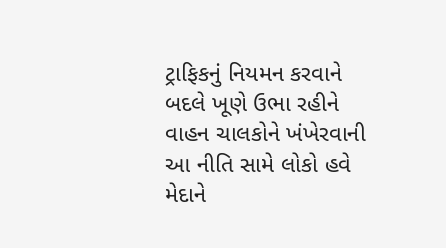ટ્રાફિકનું નિયમન કરવાને બદલે ખૂણે ઉભા રહીને વાહન ચાલકોને ખંખેરવાની આ નીતિ સામે લોકો હવે મેદાને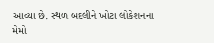આવ્યા છે. સ્થળ બદલીને ખોટા લોકેશનના મેમો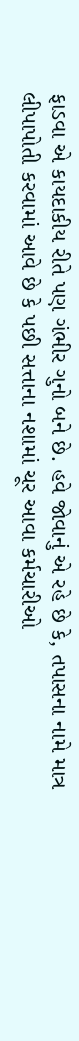ફાડવા એ કાયદાકીય રીતે પણ ગંભીર ગુનો બને છે. હવે જોવાનું એ રહે છે કે, તપાસના નામે માત્ર લીપાપોતી કરવામાં આવે છે કે પછી સત્તાના નશામાં ચૂર આવા કર્મચારીઓ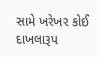સામે ખરેખર કોઈ દાખલારૂપ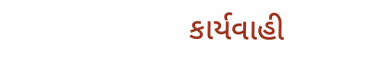કાર્યવાહી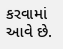કરવામાં આવે છે.